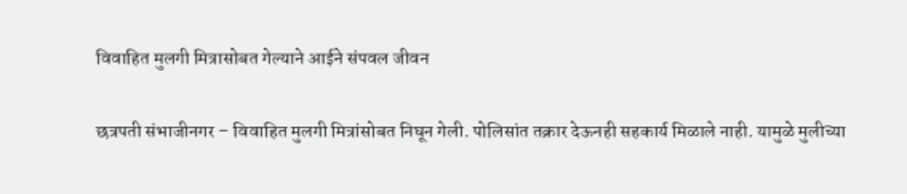विवाहित मुलगी मित्रासोबत गेल्याने आईने संपवल जीवन

छत्रपती संभाजीनगर – विवाहित मुलगी मित्रांसोबत निघून गेली. पोलिसांत तक्रार देऊनही सहकार्य मिळाले नाही. यामुळे मुलीच्या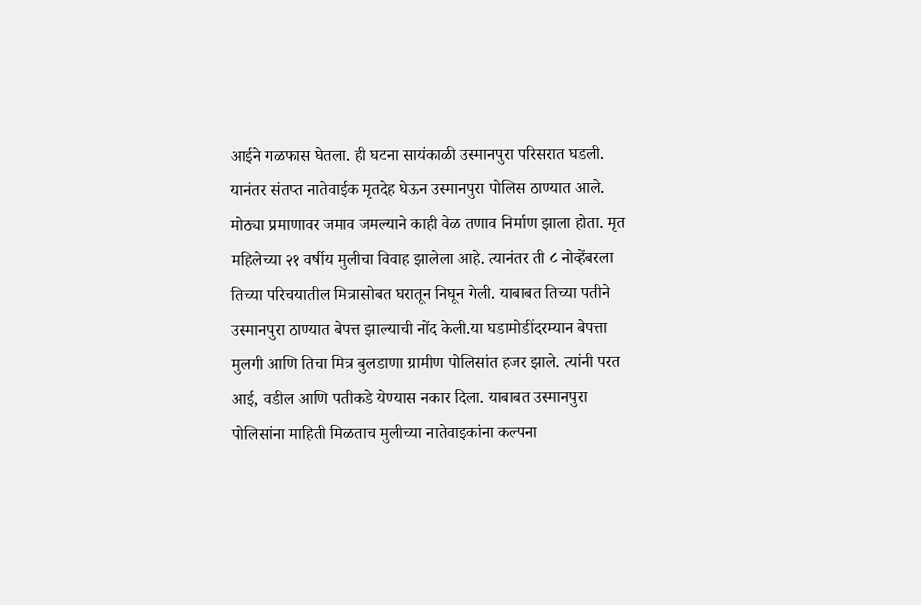आईने गळफास घेतला. ही घटना सायंकाळी उस्मानपुरा परिसरात घडली. यानंतर संतप्त नातेवाईक मृतदेह घेऊन उस्मानपुरा पोलिस ठाण्यात आले. मोठ्या प्रमाणावर जमाव जमल्याने काही वेळ तणाव निर्माण झाला होता. मृत महिलेच्या २१ वर्षीय मुलीचा विवाह झालेला आहे. त्यानंतर ती ८ नोव्हेंबरला तिच्या परिचयातील मित्रासोबत घरातून निघून गेली. याबाबत तिच्या पतीने उस्मानपुरा ठाण्यात बेपत्त झाल्याची नोंद केली.या घडामोडींदरम्यान बेपत्ता मुलगी आणि तिचा मित्र बुलडाणा ग्रामीण पोलिसांत हजर झाले. त्यांनी परत आई, वडील आणि पतीकडे येण्यास नकार दिला. याबाबत उस्मानपुरा पोलिसांना माहिती मिळताच मुलीच्या नातेवाइकांना कल्पना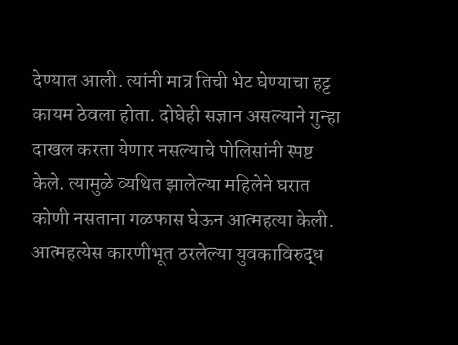देण्यात आली. त्यांनी मात्र तिची भेट घेण्याचा हट्ट कायम ठेवला होता. दोघेही सज्ञान असल्याने गुन्हा दाखल करता येणार नसल्याचे पोलिसांनी स्पष्ट केले. त्यामुळे व्यथित झालेल्या महिलेने घरात कोणी नसताना गळफास घेऊन आत्महत्या केली. आत्महत्येस कारणीभूत ठरलेल्या युवकाविरुद्ध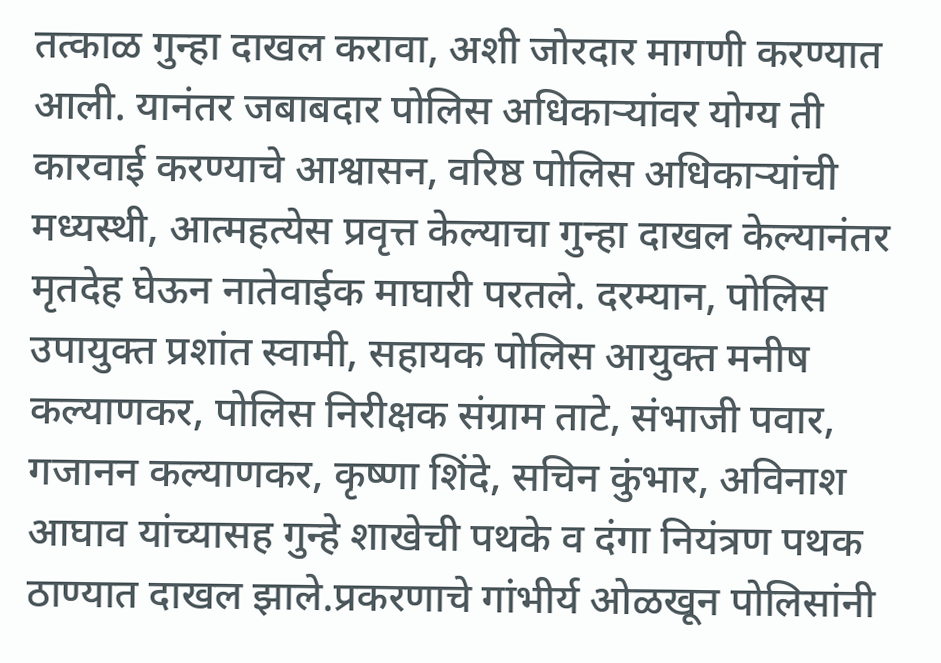तत्काळ गुन्हा दाखल करावा, अशी जोरदार मागणी करण्यात आली. यानंतर जबाबदार पोलिस अधिकाऱ्यांवर योग्य ती कारवाई करण्याचे आश्वासन, वरिष्ठ पोलिस अधिकाऱ्यांची मध्यस्थी, आत्महत्येस प्रवृत्त केल्याचा गुन्हा दाखल केल्यानंतर मृतदेह घेऊन नातेवाईक माघारी परतले. दरम्यान, पोलिस उपायुक्त प्रशांत स्वामी, सहायक पोलिस आयुक्त मनीष कल्याणकर, पोलिस निरीक्षक संग्राम ताटे, संभाजी पवार, गजानन कल्याणकर, कृष्णा शिंदे, सचिन कुंभार, अविनाश आघाव यांच्यासह गुन्हे शाखेची पथके व दंगा नियंत्रण पथक ठाण्यात दाखल झाले.प्रकरणाचे गांभीर्य ओळखून पोलिसांनी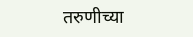तरुणीच्या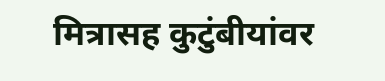मित्रासह कुटुंबीयांवर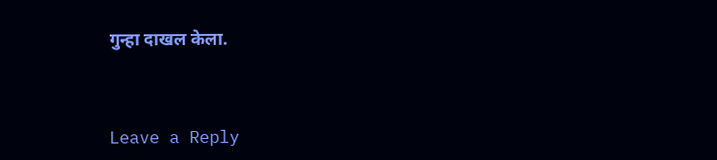गुन्हा दाखल केला.



Leave a Reply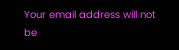Your email address will not be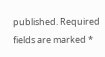published. Required fields are marked *